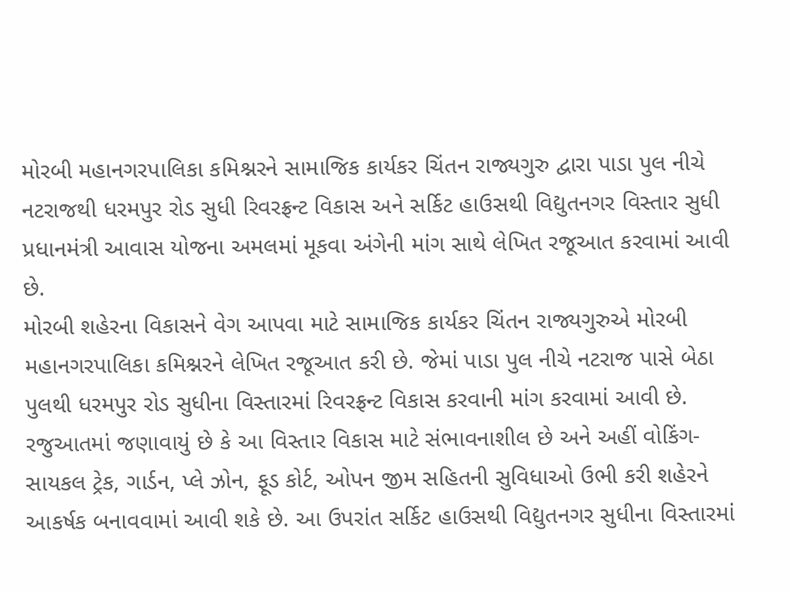મોરબી મહાનગરપાલિકા કમિશ્નરને સામાજિક કાર્યકર ચિંતન રાજ્યગુરુ દ્વારા પાડા પુલ નીચે નટરાજથી ધરમપુર રોડ સુધી રિવરફ્રન્ટ વિકાસ અને સર્કિટ હાઉસથી વિદ્યુતનગર વિસ્તાર સુધી પ્રધાનમંત્રી આવાસ યોજના અમલમાં મૂકવા અંગેની માંગ સાથે લેખિત રજૂઆત કરવામાં આવી છે.
મોરબી શહેરના વિકાસને વેગ આપવા માટે સામાજિક કાર્યકર ચિંતન રાજ્યગુરુએ મોરબી મહાનગરપાલિકા કમિશ્નરને લેખિત રજૂઆત કરી છે. જેમાં પાડા પુલ નીચે નટરાજ પાસે બેઠા પુલથી ધરમપુર રોડ સુધીના વિસ્તારમાં રિવરફ્રન્ટ વિકાસ કરવાની માંગ કરવામાં આવી છે.
રજુઆતમાં જણાવાયું છે કે આ વિસ્તાર વિકાસ માટે સંભાવનાશીલ છે અને અહીં વોકિંગ-સાયકલ ટ્રેક, ગાર્ડન, પ્લે ઝોન, ફૂડ કોર્ટ, ઓપન જીમ સહિતની સુવિધાઓ ઉભી કરી શહેરને આકર્ષક બનાવવામાં આવી શકે છે. આ ઉપરાંત સર્કિટ હાઉસથી વિદ્યુતનગર સુધીના વિસ્તારમાં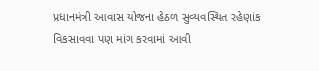પ્રધાનમંત્રી આવાસ યોજના હેઠળ સુવ્યવસ્થિત રહેણાંક વિકસાવવા પણ માંગ કરવામાં આવી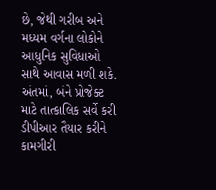છે, જેથી ગરીબ અને મધ્યમ વર્ગના લોકોને આધુનિક સુવિધાઓ સાથે આવાસ મળી શકે. અંતમાં, બંને પ્રોજેક્ટ માટે તાત્કાલિક સર્વે કરી ડીપીઆર તૈયાર કરીને કામગીરી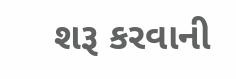શરૂ કરવાની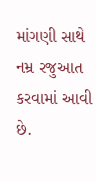માંગણી સાથે નમ્ર રજુઆત કરવામાં આવી છે.